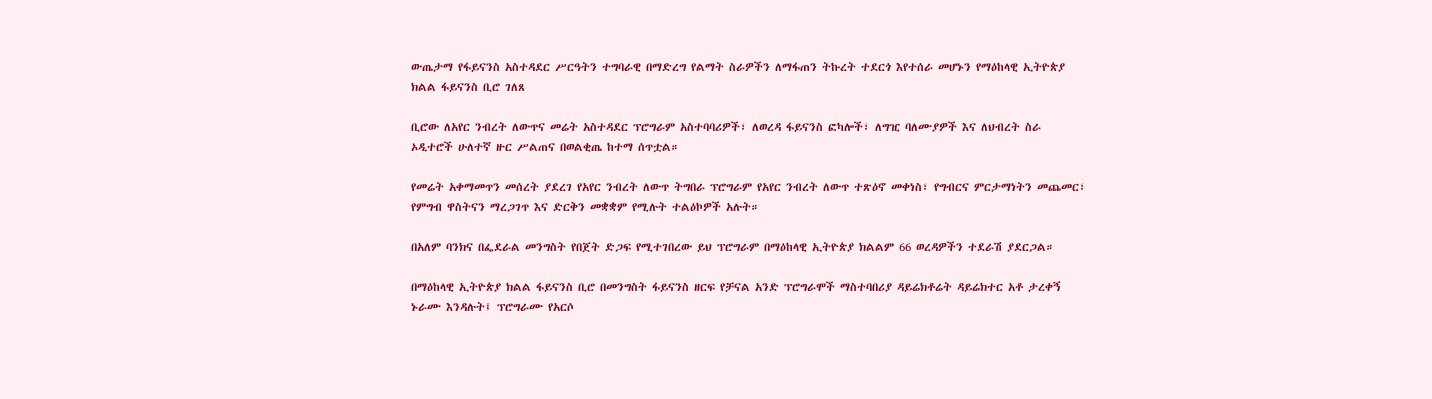ውጤታማ የፋይናንስ አስተዳደር ሥርዓትን ተግባራዊ በማድረግ የልማት ስራዎችን ለማፋጠን ትኩረት ተደርጎ እየተሰራ መሆኑን የማዕከላዊ ኢትዮጵያ ክልል ፋይናንስ ቢሮ ገለጸ

ቢሮው ለአየር ንብረት ለውጥና መሬት አስተዳደር ፕሮግራም አስተባባሪዎች፣ ለወረዳ ፋይናንስ ፎካሎች፣ ለግዢ ባለሙያዎች እና ለህብረት ስራ ኦዲተሮች ሁለተኛ ዙር ሥልጠና በወልቂጤ ከተማ ሰጥቷል።

የመሬት አቀማመጥን መሰረት ያደረገ የአየር ንብረት ለውጥ ትግበራ ፕሮግራም የአየር ንብረት ለውጥ ተጽዕኖ መቀነስ፣ የግብርና ምርታማነትን መጨመር፣ የምግብ ዋስትናን ማረጋገጥ እና ድርቅን መቋቋም የሚሉት ተልዕኮዎች አሉት።

በአለም ባንክና በፌደራል መንግስት የበጀት ድጋፍ የሚተገበረው ይህ ፕሮግራም በማዕከላዊ ኢትዮጵያ ክልልም 66 ወረዳዎችን ተደራሽ ያደርጋል።

በማዕከላዊ ኢትዮጵያ ክልል ፋይናንስ ቢሮ በመንግስት ፋይናንስ ዘርፍ የቻናል አንድ ፕሮግራሞች ማስተባበሪያ ዳይሬክቶሬት ዳይሬክተር አቶ ታረቀኝ ኑራሙ እንዳሉት፤ ፕሮግራሙ የአርሶ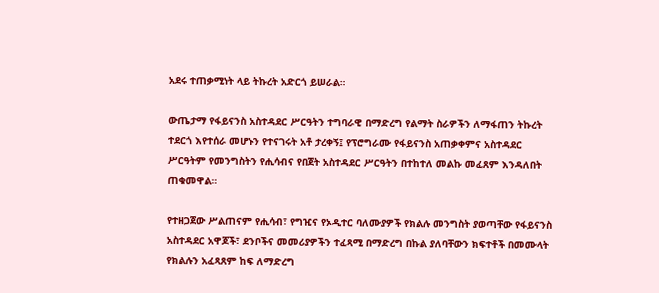አደሩ ተጠቃሚነት ላይ ትኩረት አድርጎ ይሠራል።

ውጤታማ የፋይናንስ አስተዳደር ሥርዓትን ተግባራዊ በማድረግ የልማት ስራዎችን ለማፋጠን ትኩረት ተደርጎ እየተሰራ መሆኑን የተናገሩት አቶ ታረቀኝ፤ የፕሮግራሙ የፋይናንስ አጠቃቀምና አስተዳደር ሥርዓትም የመንግስትን የሒሳብና የበጀት አስተዳደር ሥርዓትን በተከተለ መልኩ መፈጸም እንዳለበት ጠቁመዋል።

የተዘጋጀው ሥልጠናም የሒሳብ፣ የግዢና የኦዲተር ባለሙያዎች የክልሉ መንግስት ያወጣቸው የፋይናንስ አስተዳደር አዋጆች፣ ደንቦችና መመሪያዎችን ተፈጻሚ በማድረግ በኩል ያለባቸውን ክፍተቶች በመሙላት የክልሉን አፈጻጸም ከፍ ለማድረግ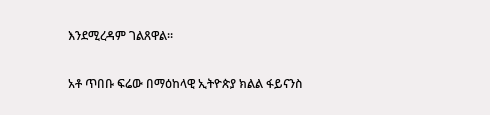እንደሚረዳም ገልጸዋል።

አቶ ጥበቡ ፍሬው በማዕከላዊ ኢትዮጵያ ክልል ፋይናንስ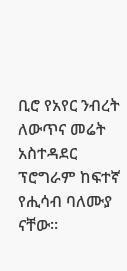ቢሮ የአየር ንብረት ለውጥና መሬት አስተዳደር ፕሮግራም ከፍተኛ የሒሳብ ባለሙያ ናቸው።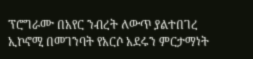ፕሮግራሙ በአየር ንብረት ለውጥ ያልተበገረ ኢኮኖሚ በመገንባት የአርሶ አደሩን ምርታማነት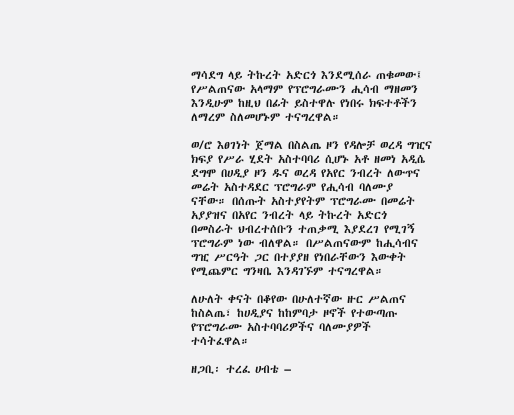ማሳደግ ላይ ትኩረት አድርጎ እንደሚሰራ ጠቁመው፤ የሥልጠናው አላማም የፕሮግራሙን ሒሳብ ማዘመን እንዲሁም ከዚህ በፊት ይስተዋሉ የነበሩ ክፍተቶችን ለማረም ስለመሆኑም ተናግረዋል።

ወ/ሮ እፀገነት ጀማል በስልጤ ዞን የዳሎቻ ወረዳ ግዢና ክፍያ የሥራ ሂደት አስተባባሪ ሲሆኑ አቶ ዘመነ አዲሴ ደግሞ በሀዲያ ዞን ዱና ወረዳ የአየር ንብረት ለውጥና መሬት አስተዳደር ፕሮግራም የሒሳብ ባለሙያ ናቸው። በሰጡት አስተያየትም ፕሮግራሙ በመሬት አያያዝና በአየር ንብረት ላይ ትኩረት አድርጎ በመስራት ህብረተሰቡን ተጠቃሚ እያደረገ የሚገኝ ፕሮግራም ነው ብለዋል። በሥልጠናውም ከሒሳብና ግዢ ሥርዓት ጋር በተያያዘ የነበራቸውን እውቀት የሚጨምር ግንዛቤ እንዳገኙም ተናግረዋል።

ለሁለት ቀናት በቆየው በሁለተኛው ዙር ሥልጠና ከስልጤ፣ ከሀዲያና ከከምባታ ዞኖች የተውጣጡ የፕሮግራሙ አስተባባሪዎችና ባለሙያዎች ተሳትፈዋል።

ዘጋቢ፡ ተረፈ ሀብቴ –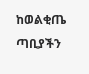ከወልቂጤ ጣቢያችን